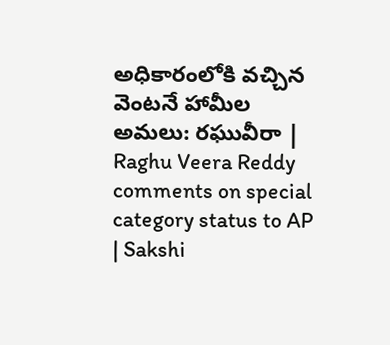అధికారంలోకి వచ్చిన వెంటనే హామీల అమలు: రఘువీరా | Raghu Veera Reddy comments on special category status to AP | Sakshi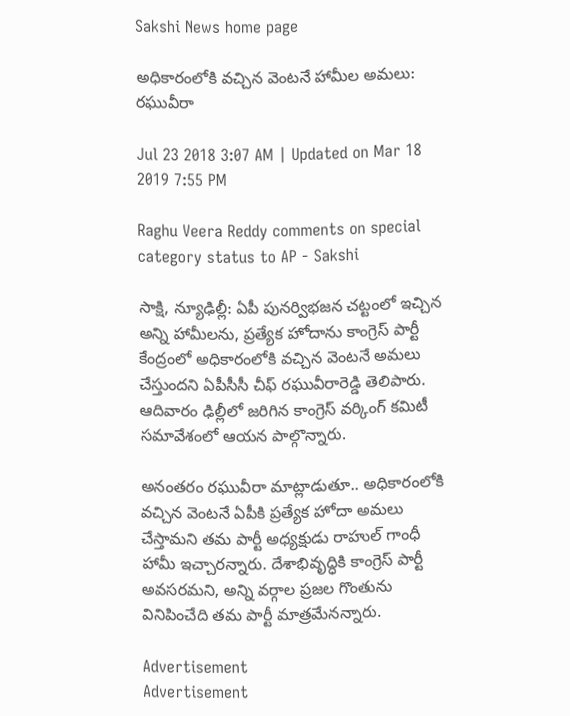Sakshi News home page

అధికారంలోకి వచ్చిన వెంటనే హామీల అమలు: రఘువీరా

Jul 23 2018 3:07 AM | Updated on Mar 18 2019 7:55 PM

Raghu Veera Reddy comments on special category status to AP - Sakshi

సాక్షి, న్యూఢిల్లీ: ఏపీ పునర్విభజన చట్టంలో ఇచ్చిన అన్ని హామీలను, ప్రత్యేక హోదాను కాంగ్రెస్‌ పార్టీ కేంద్రంలో అధికారంలోకి వచ్చిన వెంటనే అమలు చేస్తుందని ఏపీసీసీ చీఫ్‌ రఘువీరారెడ్డి తెలిపారు. ఆదివారం ఢిల్లీలో జరిగిన కాంగ్రెస్‌ వర్కింగ్‌ కమిటీ సమావేశంలో ఆయన పాల్గొన్నారు.

అనంతరం రఘువీరా మాట్లాడుతూ.. అధికారంలోకి వచ్చిన వెంటనే ఏపీకి ప్రత్యేక హోదా అమలు చేస్తామని తమ పార్టీ అధ్యక్షుడు రాహుల్‌ గాంధీ హామీ ఇచ్చారన్నారు. దేశాభివృద్ధికి కాంగ్రెస్‌ పార్టీ అవసరమని, అన్ని వర్గాల ప్రజల గొంతును వినిపించేది తమ పార్టీ మాత్రమేనన్నారు.

Advertisement
Advertisement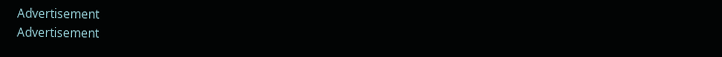Advertisement
Advertisement